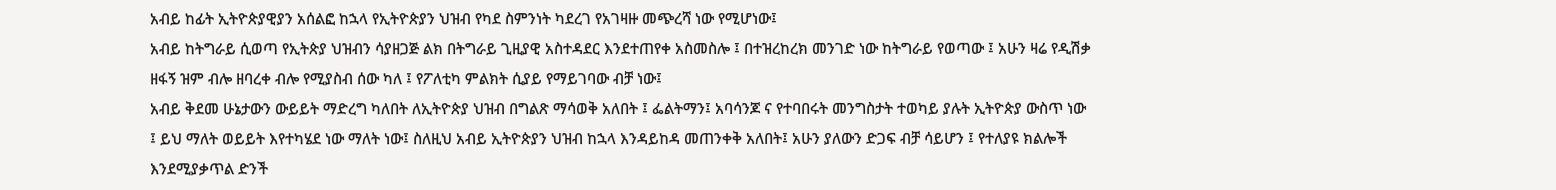አብይ ከፊት ኢትዮጵያዊያን አሰልፎ ከኋላ የኢትዮጵያን ህዝብ የካደ ስምንነት ካደረገ የአገዛዙ መጭረሻ ነው የሚሆነው፤
አብይ ከትግራይ ሲወጣ የኢትጵያ ህዝብን ሳያዘጋጅ ልክ በትግራይ ጊዚያዊ አስተዳደር እንደተጠየቀ አስመስሎ ፤ በተዝረከረክ መንገድ ነው ከትግራይ የወጣው ፤ አሁን ዛሬ የዲሽቃ ዘፋኝ ዝም ብሎ ዘባረቀ ብሎ የሚያስብ ሰው ካለ ፤ የፖለቲካ ምልክት ሲያይ የማይገባው ብቻ ነው፤
አብይ ቅደመ ሁኔታውን ውይይት ማድረግ ካለበት ለኢትዮጵያ ህዝብ በግልጽ ማሳወቅ አለበት ፤ ፌልትማን፤ አባሳንጆ ና የተባበሩት መንግስታት ተወካይ ያሉት ኢትዮጵያ ውስጥ ነው ፤ ይህ ማለት ወይይት እየተካሄደ ነው ማለት ነው፤ ስለዚህ አብይ ኢትዮጵያን ህዝብ ከኋላ እንዳይከዳ መጠንቀቅ አለበት፤ አሁን ያለውን ድጋፍ ብቻ ሳይሆን ፤ የተለያዩ ክልሎች እንደሚያቃጥል ድንች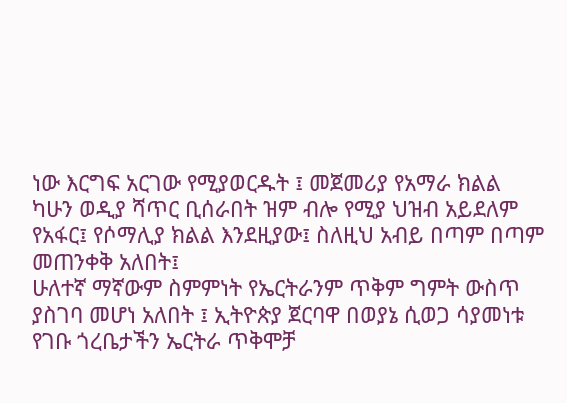ነው እርግፍ አርገው የሚያወርዱት ፤ መጀመሪያ የአማራ ክልል ካሁን ወዲያ ሻጥር ቢሰራበት ዝም ብሎ የሚያ ህዝብ አይደለም የአፋር፤ የሶማሊያ ክልል እንደዚያው፤ ስለዚህ አብይ በጣም በጣም መጠንቀቅ አለበት፤
ሁለተኛ ማኛውም ስምምነት የኤርትራንም ጥቅም ግምት ውስጥ ያስገባ መሆነ አለበት ፤ ኢትዮጵያ ጀርባዋ በወያኔ ሲወጋ ሳያመነቱ የገቡ ጎረቤታችን ኤርትራ ጥቅሞቻ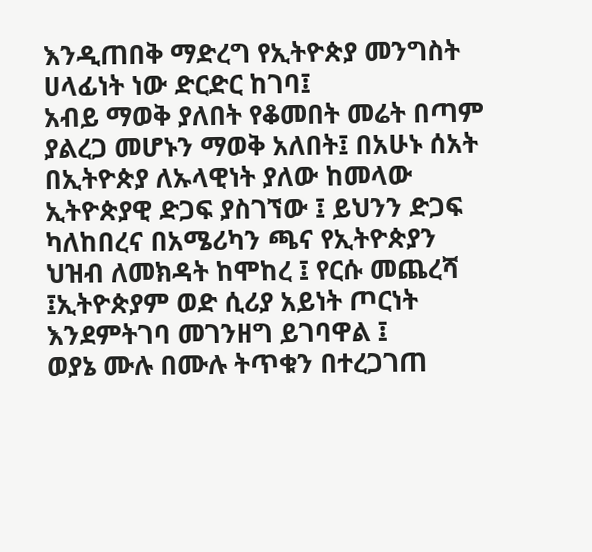እንዲጠበቅ ማድረግ የኢትዮጵያ መንግስት ሀላፊነት ነው ድርድር ከገባ፤
አብይ ማወቅ ያለበት የቆመበት መሬት በጣም ያልረጋ መሆኑን ማወቅ አለበት፤ በአሁኑ ሰአት በኢትዮጵያ ለኡላዊነት ያለው ከመላው ኢትዮጵያዊ ድጋፍ ያስገኘው ፤ ይህንን ድጋፍ ካለከበረና በአሜሪካን ጫና የኢትዮጵያን ህዝብ ለመክዳት ከሞከረ ፤ የርሱ መጨረሻ ፤ኢትዮጵያም ወድ ሲሪያ አይነት ጦርነት እንደምትገባ መገንዘግ ይገባዋል ፤
ወያኔ ሙሉ በሙሉ ትጥቁን በተረጋገጠ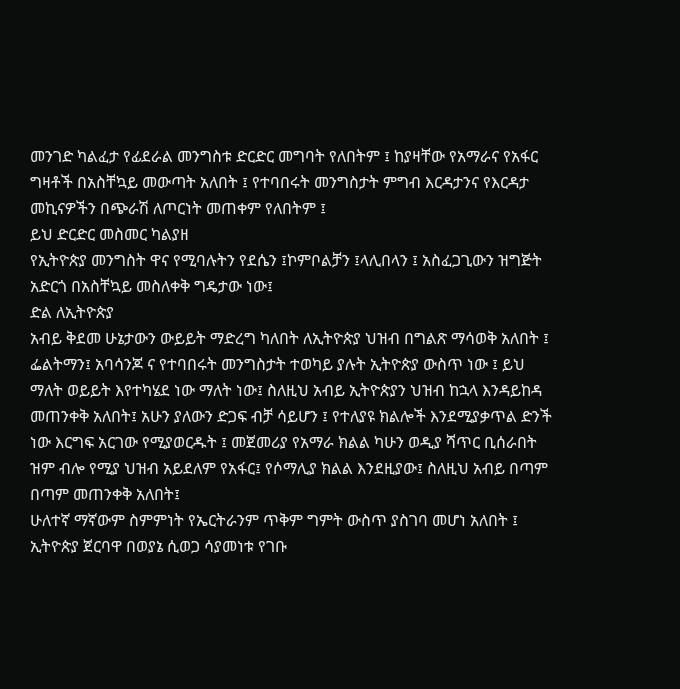መንገድ ካልፈታ የፊደራል መንግስቱ ድርድር መግባት የለበትም ፤ ከያዛቸው የአማራና የአፋር ግዛቶች በአስቸኳይ መውጣት አለበት ፤ የተባበሩት መንግስታት ምግብ እርዳታንና የእርዳታ መኪናዎችን በጭራሽ ለጦርነት መጠቀም የለበትም ፤
ይህ ድርድር መስመር ካልያዘ
የኢትዮጵያ መንግስት ዋና የሚባሉትን የደሴን ፤ኮምቦልቻን ፤ላሊበላን ፤ አስፈጋጊውን ዝግጅት አድርጎ በአስቸኳይ መስለቀቅ ግዴታው ነው፤
ድል ለኢትዮጵያ
አብይ ቅደመ ሁኔታውን ውይይት ማድረግ ካለበት ለኢትዮጵያ ህዝብ በግልጽ ማሳወቅ አለበት ፤ ፌልትማን፤ አባሳንጆ ና የተባበሩት መንግስታት ተወካይ ያሉት ኢትዮጵያ ውስጥ ነው ፤ ይህ ማለት ወይይት እየተካሄደ ነው ማለት ነው፤ ስለዚህ አብይ ኢትዮጵያን ህዝብ ከኋላ እንዳይከዳ መጠንቀቅ አለበት፤ አሁን ያለውን ድጋፍ ብቻ ሳይሆን ፤ የተለያዩ ክልሎች እንደሚያቃጥል ድንች ነው እርግፍ አርገው የሚያወርዱት ፤ መጀመሪያ የአማራ ክልል ካሁን ወዲያ ሻጥር ቢሰራበት ዝም ብሎ የሚያ ህዝብ አይደለም የአፋር፤ የሶማሊያ ክልል እንደዚያው፤ ስለዚህ አብይ በጣም በጣም መጠንቀቅ አለበት፤
ሁለተኛ ማኛውም ስምምነት የኤርትራንም ጥቅም ግምት ውስጥ ያስገባ መሆነ አለበት ፤ ኢትዮጵያ ጀርባዋ በወያኔ ሲወጋ ሳያመነቱ የገቡ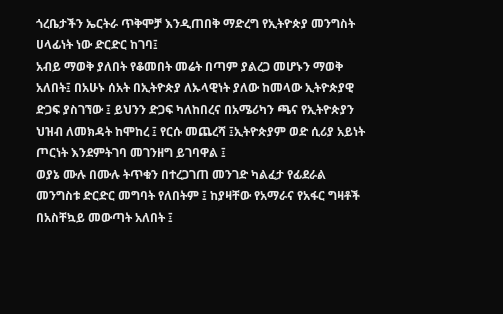ጎረቤታችን ኤርትራ ጥቅሞቻ እንዲጠበቅ ማድረግ የኢትዮጵያ መንግስት ሀላፊነት ነው ድርድር ከገባ፤
አብይ ማወቅ ያለበት የቆመበት መሬት በጣም ያልረጋ መሆኑን ማወቅ አለበት፤ በአሁኑ ሰአት በኢትዮጵያ ለኡላዊነት ያለው ከመላው ኢትዮጵያዊ ድጋፍ ያስገኘው ፤ ይህንን ድጋፍ ካለከበረና በአሜሪካን ጫና የኢትዮጵያን ህዝብ ለመክዳት ከሞከረ ፤ የርሱ መጨረሻ ፤ኢትዮጵያም ወድ ሲሪያ አይነት ጦርነት እንደምትገባ መገንዘግ ይገባዋል ፤
ወያኔ ሙሉ በሙሉ ትጥቁን በተረጋገጠ መንገድ ካልፈታ የፊደራል መንግስቱ ድርድር መግባት የለበትም ፤ ከያዛቸው የአማራና የአፋር ግዛቶች በአስቸኳይ መውጣት አለበት ፤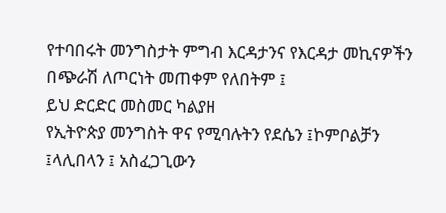የተባበሩት መንግስታት ምግብ እርዳታንና የእርዳታ መኪናዎችን በጭራሽ ለጦርነት መጠቀም የለበትም ፤
ይህ ድርድር መስመር ካልያዘ
የኢትዮጵያ መንግስት ዋና የሚባሉትን የደሴን ፤ኮምቦልቻን ፤ላሊበላን ፤ አስፈጋጊውን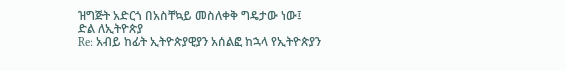ዝግጅት አድርጎ በአስቸኳይ መስለቀቅ ግዴታው ነው፤
ድል ለኢትዮጵያ
Re: አብይ ከፊት ኢትዮጵያዊያን አሰልፎ ከኋላ የኢትዮጵያን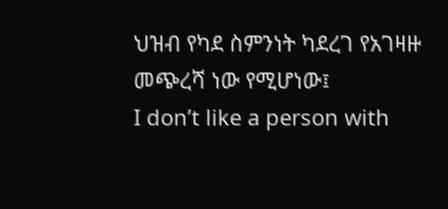ህዝብ የካደ ስምንነት ካደረገ የአገዛዙ መጭረሻ ነው የሚሆነው፤
I don’t like a person with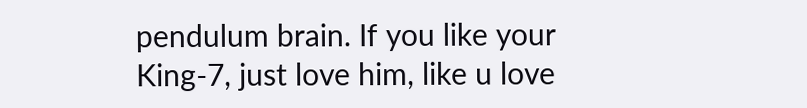pendulum brain. If you like your King-7, just love him, like u love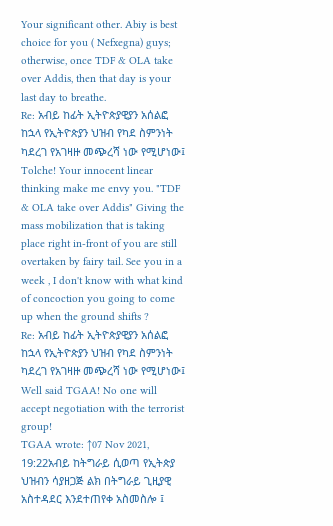Your significant other. Abiy is best choice for you ( Nefxegna) guys; otherwise, once TDF & OLA take over Addis, then that day is your last day to breathe.
Re: አብይ ከፊት ኢትዮጵያዊያን አሰልፎ ከኋላ የኢትዮጵያን ህዝብ የካደ ስምንነት ካደረገ የአገዛዙ መጭረሻ ነው የሚሆነው፤
Tolche! Your innocent linear thinking make me envy you. "TDF & OLA take over Addis" Giving the mass mobilization that is taking place right in-front of you are still overtaken by fairy tail. See you in a week , I don't know with what kind of concoction you going to come up when the ground shifts ?
Re: አብይ ከፊት ኢትዮጵያዊያን አሰልፎ ከኋላ የኢትዮጵያን ህዝብ የካደ ስምንነት ካደረገ የአገዛዙ መጭረሻ ነው የሚሆነው፤
Well said TGAA! No one will accept negotiation with the terrorist group!
TGAA wrote: ↑07 Nov 2021, 19:22አብይ ከትግራይ ሲወጣ የኢትጵያ ህዝብን ሳያዘጋጅ ልክ በትግራይ ጊዚያዊ አስተዳደር እንደተጠየቀ አስመስሎ ፤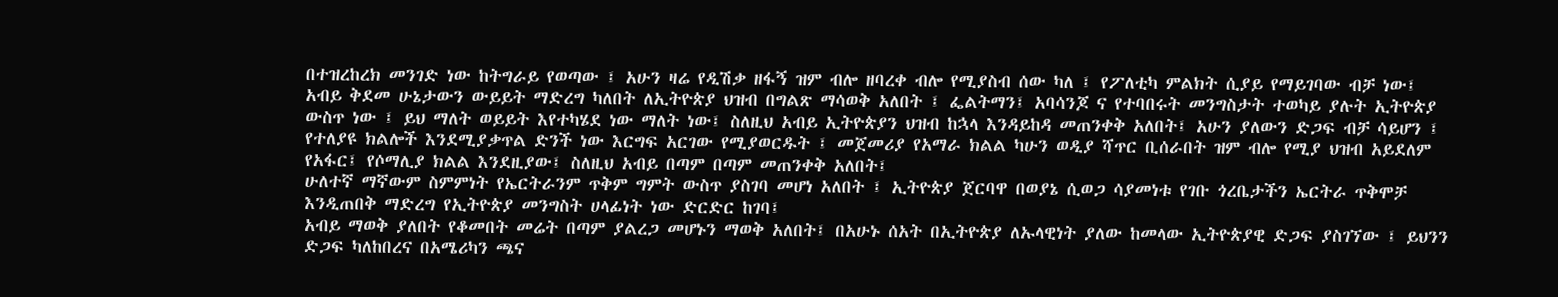በተዝረከረክ መንገድ ነው ከትግራይ የወጣው ፤ አሁን ዛሬ የዲሽቃ ዘፋኝ ዝም ብሎ ዘባረቀ ብሎ የሚያስብ ሰው ካለ ፤ የፖለቲካ ምልክት ሲያይ የማይገባው ብቻ ነው፤
አብይ ቅደመ ሁኔታውን ውይይት ማድረግ ካለበት ለኢትዮጵያ ህዝብ በግልጽ ማሳወቅ አለበት ፤ ፌልትማን፤ አባሳንጆ ና የተባበሩት መንግስታት ተወካይ ያሉት ኢትዮጵያ ውስጥ ነው ፤ ይህ ማለት ወይይት እየተካሄደ ነው ማለት ነው፤ ስለዚህ አብይ ኢትዮጵያን ህዝብ ከኋላ እንዳይከዳ መጠንቀቅ አለበት፤ አሁን ያለውን ድጋፍ ብቻ ሳይሆን ፤ የተለያዩ ክልሎች እንደሚያቃጥል ድንች ነው እርግፍ አርገው የሚያወርዱት ፤ መጀመሪያ የአማራ ክልል ካሁን ወዲያ ሻጥር ቢሰራበት ዝም ብሎ የሚያ ህዝብ አይደለም የአፋር፤ የሶማሊያ ክልል እንደዚያው፤ ስለዚህ አብይ በጣም በጣም መጠንቀቅ አለበት፤
ሁለተኛ ማኛውም ስምምነት የኤርትራንም ጥቅም ግምት ውስጥ ያስገባ መሆነ አለበት ፤ ኢትዮጵያ ጀርባዋ በወያኔ ሲወጋ ሳያመነቱ የገቡ ጎረቤታችን ኤርትራ ጥቅሞቻ እንዲጠበቅ ማድረግ የኢትዮጵያ መንግስት ሀላፊነት ነው ድርድር ከገባ፤
አብይ ማወቅ ያለበት የቆመበት መሬት በጣም ያልረጋ መሆኑን ማወቅ አለበት፤ በአሁኑ ሰአት በኢትዮጵያ ለኡላዊነት ያለው ከመላው ኢትዮጵያዊ ድጋፍ ያስገኘው ፤ ይህንን ድጋፍ ካለከበረና በአሜሪካን ጫና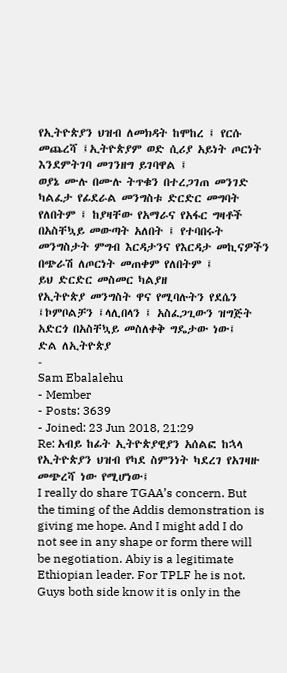የኢትዮጵያን ህዝብ ለመክዳት ከሞከረ ፤ የርሱ መጨረሻ ፤ኢትዮጵያም ወድ ሲሪያ አይነት ጦርነት እንደምትገባ መገንዘግ ይገባዋል ፤
ወያኔ ሙሉ በሙሉ ትጥቁን በተረጋገጠ መንገድ ካልፈታ የፊደራል መንግስቱ ድርድር መግባት የለበትም ፤ ከያዛቸው የአማራና የአፋር ግዛቶች በአስቸኳይ መውጣት አለበት ፤ የተባበሩት መንግስታት ምግብ እርዳታንና የእርዳታ መኪናዎችን በጭራሽ ለጦርነት መጠቀም የለበትም ፤
ይህ ድርድር መስመር ካልያዘ
የኢትዮጵያ መንግስት ዋና የሚባሉትን የደሴን ፤ኮምቦልቻን ፤ላሊበላን ፤ አስፈጋጊውን ዝግጅት አድርጎ በአስቸኳይ መስለቀቅ ግዴታው ነው፤
ድል ለኢትዮጵያ
-
Sam Ebalalehu
- Member
- Posts: 3639
- Joined: 23 Jun 2018, 21:29
Re: አብይ ከፊት ኢትዮጵያዊያን አሰልፎ ከኋላ የኢትዮጵያን ህዝብ የካደ ስምንነት ካደረገ የአገዛዙ መጭረሻ ነው የሚሆነው፤
I really do share TGAA’s concern. But the timing of the Addis demonstration is giving me hope. And I might add I do not see in any shape or form there will be negotiation. Abiy is a legitimate Ethiopian leader. For TPLF he is not. Guys both side know it is only in the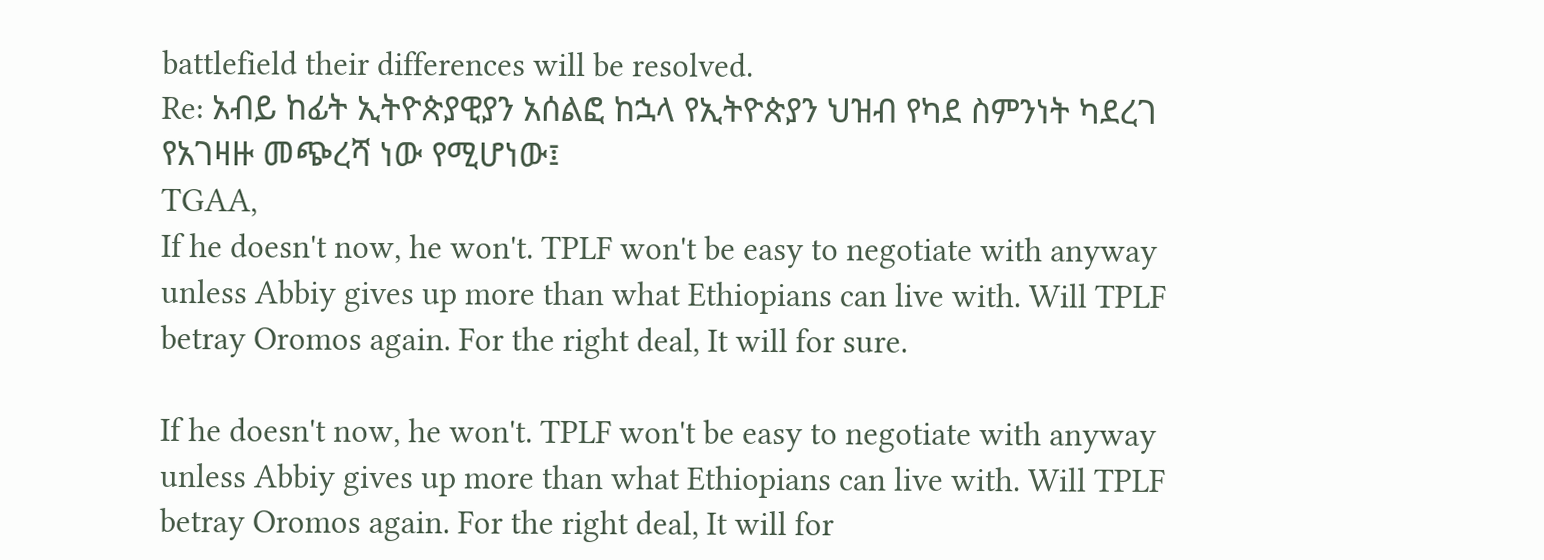battlefield their differences will be resolved.
Re: አብይ ከፊት ኢትዮጵያዊያን አሰልፎ ከኋላ የኢትዮጵያን ህዝብ የካደ ስምንነት ካደረገ የአገዛዙ መጭረሻ ነው የሚሆነው፤
TGAA,
If he doesn't now, he won't. TPLF won't be easy to negotiate with anyway unless Abbiy gives up more than what Ethiopians can live with. Will TPLF betray Oromos again. For the right deal, It will for sure.

If he doesn't now, he won't. TPLF won't be easy to negotiate with anyway unless Abbiy gives up more than what Ethiopians can live with. Will TPLF betray Oromos again. For the right deal, It will for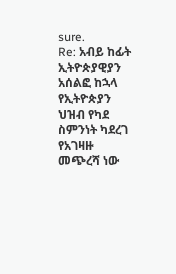sure.
Re: አብይ ከፊት ኢትዮጵያዊያን አሰልፎ ከኋላ የኢትዮጵያን ህዝብ የካደ ስምንነት ካደረገ የአገዛዙ መጭረሻ ነው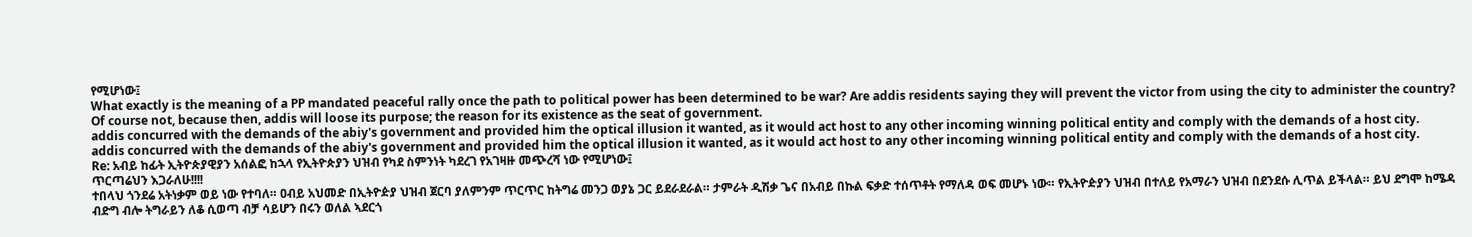የሚሆነው፤
What exactly is the meaning of a PP mandated peaceful rally once the path to political power has been determined to be war? Are addis residents saying they will prevent the victor from using the city to administer the country? Of course not, because then, addis will loose its purpose; the reason for its existence as the seat of government.
addis concurred with the demands of the abiy's government and provided him the optical illusion it wanted, as it would act host to any other incoming winning political entity and comply with the demands of a host city.
addis concurred with the demands of the abiy's government and provided him the optical illusion it wanted, as it would act host to any other incoming winning political entity and comply with the demands of a host city.
Re: አብይ ከፊት ኢትዮጵያዊያን አሰልፎ ከኋላ የኢትዮጵያን ህዝብ የካደ ስምንነት ካደረገ የአገዛዙ መጭረሻ ነው የሚሆነው፤
ጥርጣሬህን እጋራለሁ!!!!
ተበላህ ጎንደሬ አትነቃም ወይ ነው የተባለ። ዐብይ አህመድ በኢትዮዽያ ህዝብ ጀርባ ያለምንም ጥርጥር ከትግሬ መንጋ ወያኔ ጋር ይደራደራል። ታምራት ዲሽቃ ጌና በአብይ በኩል ፍቃድ ተሰጥቶት የማለዳ ወፍ መሆኑ ነው። የኢትዮዽያን ህዝብ በተለይ የአማራን ህዝብ በደንደሱ ሊጥል ይችላል። ይህ ደግሞ ከሜዳ ብድግ ብሎ ትግራይን ለቆ ሲወጣ ብቻ ሳይሆን በሩን ወለል ኣደርጎ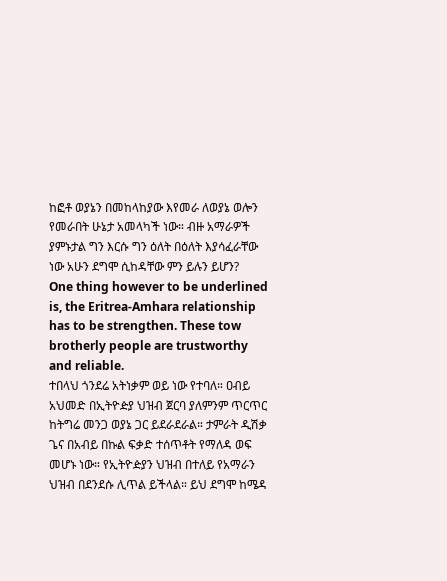ከፎቶ ወያኔን በመከላከያው እየመራ ለወያኔ ወሎን የመራበት ሁኔታ አመላካች ነው። ብዙ አማራዎች ያምኑታል ግን እርሱ ግን ዕለት በዕለት እያሳፈራቸው ነው አሁን ደግሞ ሲከዳቸው ምን ይሉን ይሆን?
One thing however to be underlined is, the Eritrea-Amhara relationship has to be strengthen. These tow brotherly people are trustworthy and reliable.
ተበላህ ጎንደሬ አትነቃም ወይ ነው የተባለ። ዐብይ አህመድ በኢትዮዽያ ህዝብ ጀርባ ያለምንም ጥርጥር ከትግሬ መንጋ ወያኔ ጋር ይደራደራል። ታምራት ዲሽቃ ጌና በአብይ በኩል ፍቃድ ተሰጥቶት የማለዳ ወፍ መሆኑ ነው። የኢትዮዽያን ህዝብ በተለይ የአማራን ህዝብ በደንደሱ ሊጥል ይችላል። ይህ ደግሞ ከሜዳ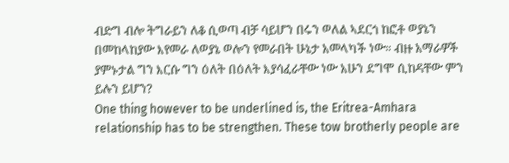ብድግ ብሎ ትግራይን ለቆ ሲወጣ ብቻ ሳይሆን በሩን ወለል ኣደርጎ ከፎቶ ወያኔን በመከላከያው እየመራ ለወያኔ ወሎን የመራበት ሁኔታ አመላካች ነው። ብዙ አማራዎች ያምኑታል ግን እርሱ ግን ዕለት በዕለት እያሳፈራቸው ነው አሁን ደግሞ ሲከዳቸው ምን ይሉን ይሆን?
One thing however to be underlined is, the Eritrea-Amhara relationship has to be strengthen. These tow brotherly people are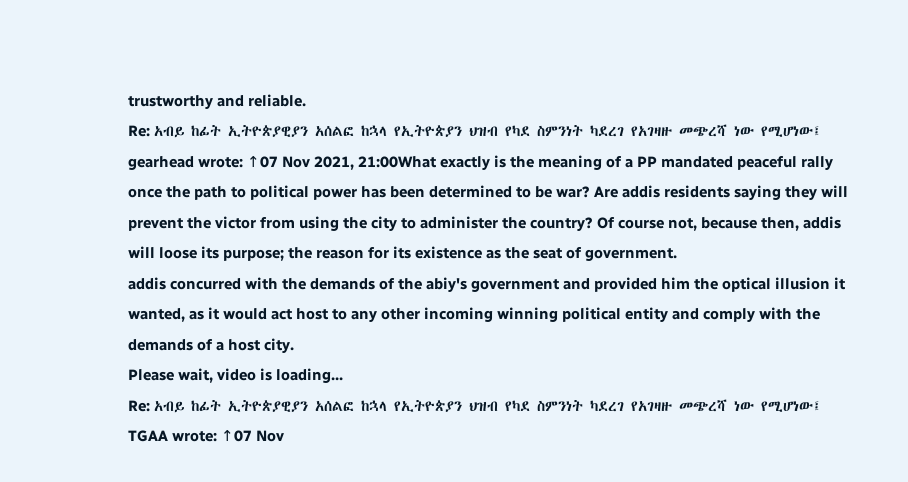trustworthy and reliable.
Re: አብይ ከፊት ኢትዮጵያዊያን አሰልፎ ከኋላ የኢትዮጵያን ህዝብ የካደ ስምንነት ካደረገ የአገዛዙ መጭረሻ ነው የሚሆነው፤
gearhead wrote: ↑07 Nov 2021, 21:00What exactly is the meaning of a PP mandated peaceful rally once the path to political power has been determined to be war? Are addis residents saying they will prevent the victor from using the city to administer the country? Of course not, because then, addis will loose its purpose; the reason for its existence as the seat of government.
addis concurred with the demands of the abiy's government and provided him the optical illusion it wanted, as it would act host to any other incoming winning political entity and comply with the demands of a host city.
Please wait, video is loading...
Re: አብይ ከፊት ኢትዮጵያዊያን አሰልፎ ከኋላ የኢትዮጵያን ህዝብ የካደ ስምንነት ካደረገ የአገዛዙ መጭረሻ ነው የሚሆነው፤
TGAA wrote: ↑07 Nov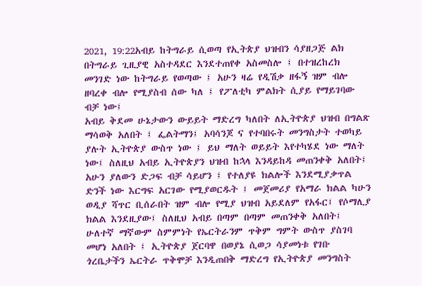2021, 19:22አብይ ከትግራይ ሲወጣ የኢትጵያ ህዝብን ሳያዘጋጅ ልክ በትግራይ ጊዚያዊ አስተዳደር እንደተጠየቀ አስመስሎ ፤ በተዝረከረክ መንገድ ነው ከትግራይ የወጣው ፤ አሁን ዛሬ የዲሽቃ ዘፋኝ ዝም ብሎ ዘባረቀ ብሎ የሚያስብ ሰው ካለ ፤ የፖለቲካ ምልክት ሲያይ የማይገባው ብቻ ነው፤
አብይ ቅደመ ሁኔታውን ውይይት ማድረግ ካለበት ለኢትዮጵያ ህዝብ በግልጽ ማሳወቅ አለበት ፤ ፌልትማን፤ አባሳንጆ ና የተባበሩት መንግስታት ተወካይ ያሉት ኢትዮጵያ ውስጥ ነው ፤ ይህ ማለት ወይይት እየተካሄደ ነው ማለት ነው፤ ስለዚህ አብይ ኢትዮጵያን ህዝብ ከኋላ እንዳይከዳ መጠንቀቅ አለበት፤ አሁን ያለውን ድጋፍ ብቻ ሳይሆን ፤ የተለያዩ ክልሎች እንደሚያቃጥል ድንች ነው እርግፍ አርገው የሚያወርዱት ፤ መጀመሪያ የአማራ ክልል ካሁን ወዲያ ሻጥር ቢሰራበት ዝም ብሎ የሚያ ህዝብ አይደለም የአፋር፤ የሶማሊያ ክልል እንደዚያው፤ ስለዚህ አብይ በጣም በጣም መጠንቀቅ አለበት፤
ሁለተኛ ማኛውም ስምምነት የኤርትራንም ጥቅም ግምት ውስጥ ያስገባ መሆነ አለበት ፤ ኢትዮጵያ ጀርባዋ በወያኔ ሲወጋ ሳያመነቱ የገቡ ጎረቤታችን ኤርትራ ጥቅሞቻ እንዲጠበቅ ማድረግ የኢትዮጵያ መንግስት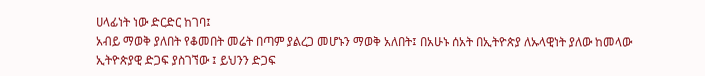ሀላፊነት ነው ድርድር ከገባ፤
አብይ ማወቅ ያለበት የቆመበት መሬት በጣም ያልረጋ መሆኑን ማወቅ አለበት፤ በአሁኑ ሰአት በኢትዮጵያ ለኡላዊነት ያለው ከመላው ኢትዮጵያዊ ድጋፍ ያስገኘው ፤ ይህንን ድጋፍ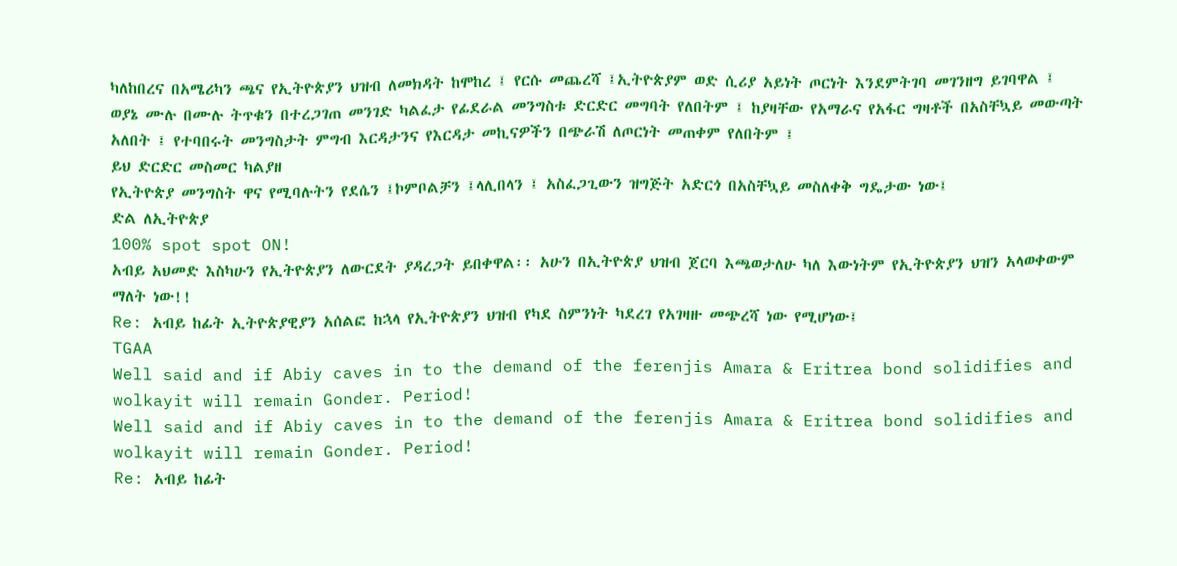ካለከበረና በአሜሪካን ጫና የኢትዮጵያን ህዝብ ለመክዳት ከሞከረ ፤ የርሱ መጨረሻ ፤ኢትዮጵያም ወድ ሲሪያ አይነት ጦርነት እንደምትገባ መገንዘግ ይገባዋል ፤
ወያኔ ሙሉ በሙሉ ትጥቁን በተረጋገጠ መንገድ ካልፈታ የፊደራል መንግስቱ ድርድር መግባት የለበትም ፤ ከያዛቸው የአማራና የአፋር ግዛቶች በአስቸኳይ መውጣት አለበት ፤ የተባበሩት መንግስታት ምግብ እርዳታንና የእርዳታ መኪናዎችን በጭራሽ ለጦርነት መጠቀም የለበትም ፤
ይህ ድርድር መስመር ካልያዘ
የኢትዮጵያ መንግስት ዋና የሚባሉትን የደሴን ፤ኮምቦልቻን ፤ላሊበላን ፤ አስፈጋጊውን ዝግጅት አድርጎ በአስቸኳይ መስለቀቅ ግዴታው ነው፤
ድል ለኢትዮጵያ
100% spot spot ON!
አብይ አህመድ እስካሁን የኢትዮጵያን ለውርደት ያዳረጋት ይበቀዋል፡፡ አሁን በኢትዮጵያ ህዝብ ጀርባ እጫወታለሁ ካለ እውነትም የኢትዮጵያን ህዝን አላወቀውም ማለት ነው!!
Re: አብይ ከፊት ኢትዮጵያዊያን አሰልፎ ከኋላ የኢትዮጵያን ህዝብ የካደ ስምንነት ካደረገ የአገዛዙ መጭረሻ ነው የሚሆነው፤
TGAA
Well said and if Abiy caves in to the demand of the ferenjis Amara & Eritrea bond solidifies and wolkayit will remain Gonder. Period!
Well said and if Abiy caves in to the demand of the ferenjis Amara & Eritrea bond solidifies and wolkayit will remain Gonder. Period!
Re: አብይ ከፊት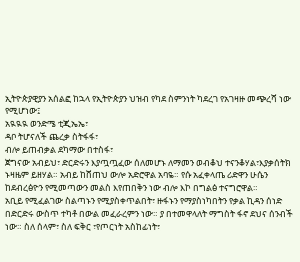ኢትዮጵያዊያን አሰልፎ ከኋላ የኢትዮጵያን ህዝብ የካደ ስምንነት ካደረገ የአገዛዙ መጭረሻ ነው የሚሆነው፤
አዪዪዪ ወንድሜ ቲጂኤኤ፣
ዳቦ ትሆናለች ጨረቃ ስትፋፋ፣
ብሎ ይጠብቃል ደካማው በተስፋ፣
ጀግናው አብይህ፣ ድርድሩን እያጧጧፈው ሰለመሆኑ ለማመን ወብቆህ ተናንቆሃል፣እያቃሰትክ ኑዛዜም ይዘሃል። አብይ ከሸጠህ ውሎ አድሮዋል አባዬ። የሱ አፈቀላጤ ሪድዋን ሁሴን ከደብረፅዮን የሚመጣውን መልስ እየጠበቅን ነው ብሎ እኮ በግልፅ ተናግሮዋል።
አቢይ የሚፈልገው ስልጣኑን የሚያስቀጥልበት፣ ዙፋኑን የማያስነካበትን የቃል ኪዳን ሰነድ በድርድሩ ውስጥ ተካቶ በውል መፈራረምን ነው። ያ በተመዋላለት ማግስት ፋኖ ደህና ሰንብች ነው። ስለ ሰላም፣ ስለ ፍቅር ፣የጦርነት አስከፊነት፣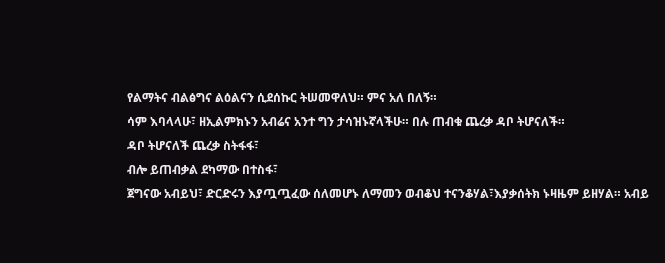የልማትና ብልፅግና ልዕልናን ሲደሰኩር ትሠመዋለህ። ምና አለ በለኝ።
ሳም እባላላሁ፣ ዘኢልምክኑን አብሬና አንተ ግን ታሳዝኑኛላችሁ። በሉ ጠብቁ ጨረቃ ዳቦ ትሆናለች።
ዳቦ ትሆናለች ጨረቃ ስትፋፋ፣
ብሎ ይጠብቃል ደካማው በተስፋ፣
ጀግናው አብይህ፣ ድርድሩን እያጧጧፈው ሰለመሆኑ ለማመን ወብቆህ ተናንቆሃል፣እያቃሰትክ ኑዛዜም ይዘሃል። አብይ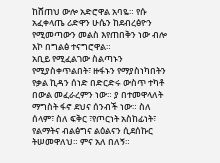ከሸጠህ ውሎ አድሮዋል አባዬ። የሱ አፈቀላጤ ሪድዋን ሁሴን ከደብረፅዮን የሚመጣውን መልስ እየጠበቅን ነው ብሎ እኮ በግልፅ ተናግሮዋል።
አቢይ የሚፈልገው ስልጣኑን የሚያስቀጥልበት፣ ዙፋኑን የማያስነካበትን የቃል ኪዳን ሰነድ በድርድሩ ውስጥ ተካቶ በውል መፈራረምን ነው። ያ በተመዋላለት ማግስት ፋኖ ደህና ሰንብች ነው። ስለ ሰላም፣ ስለ ፍቅር ፣የጦርነት አስከፊነት፣ የልማትና ብልፅግና ልዕልናን ሲደሰኩር ትሠመዋለህ። ምና አለ በለኝ።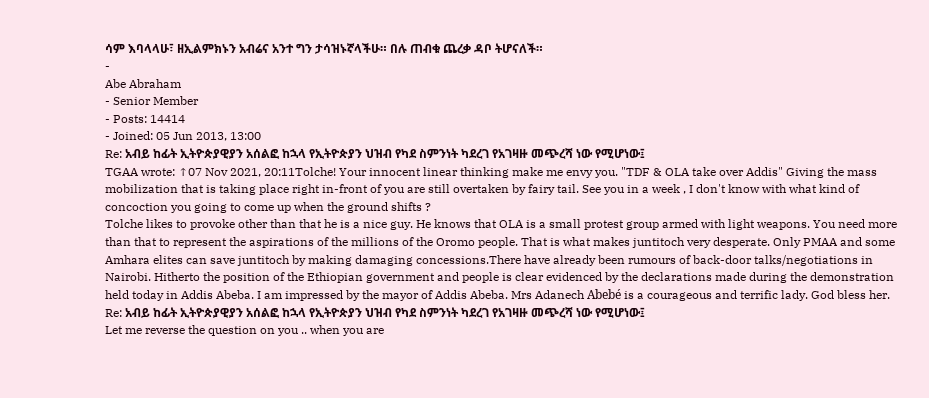ሳም እባላላሁ፣ ዘኢልምክኑን አብሬና አንተ ግን ታሳዝኑኛላችሁ። በሉ ጠብቁ ጨረቃ ዳቦ ትሆናለች።
-
Abe Abraham
- Senior Member
- Posts: 14414
- Joined: 05 Jun 2013, 13:00
Re: አብይ ከፊት ኢትዮጵያዊያን አሰልፎ ከኋላ የኢትዮጵያን ህዝብ የካደ ስምንነት ካደረገ የአገዛዙ መጭረሻ ነው የሚሆነው፤
TGAA wrote: ↑07 Nov 2021, 20:11Tolche! Your innocent linear thinking make me envy you. "TDF & OLA take over Addis" Giving the mass mobilization that is taking place right in-front of you are still overtaken by fairy tail. See you in a week , I don't know with what kind of concoction you going to come up when the ground shifts ?
Tolche likes to provoke other than that he is a nice guy. He knows that OLA is a small protest group armed with light weapons. You need more than that to represent the aspirations of the millions of the Oromo people. That is what makes juntitoch very desperate. Only PMAA and some Amhara elites can save juntitoch by making damaging concessions.There have already been rumours of back-door talks/negotiations in Nairobi. Hitherto the position of the Ethiopian government and people is clear evidenced by the declarations made during the demonstration held today in Addis Abeba. I am impressed by the mayor of Addis Abeba. Mrs Adanech Abebé is a courageous and terrific lady. God bless her.
Re: አብይ ከፊት ኢትዮጵያዊያን አሰልፎ ከኋላ የኢትዮጵያን ህዝብ የካደ ስምንነት ካደረገ የአገዛዙ መጭረሻ ነው የሚሆነው፤
Let me reverse the question on you .. when you are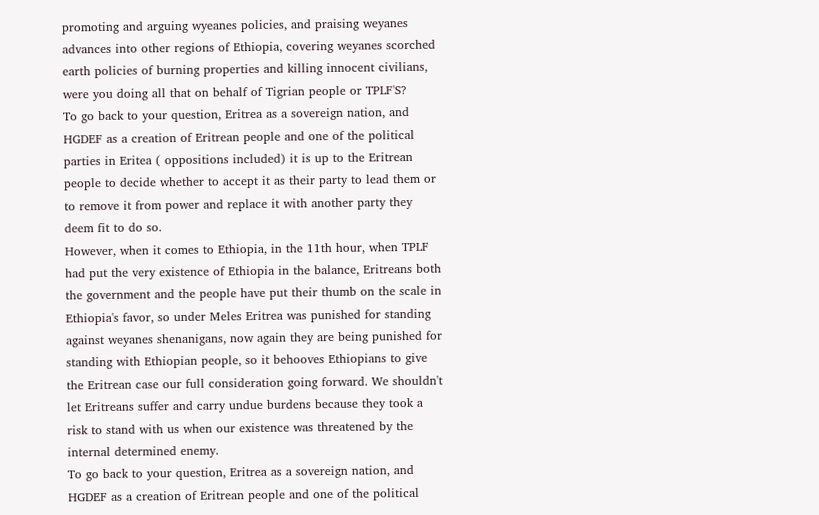promoting and arguing wyeanes policies, and praising weyanes advances into other regions of Ethiopia, covering weyanes scorched earth policies of burning properties and killing innocent civilians, were you doing all that on behalf of Tigrian people or TPLF'S?
To go back to your question, Eritrea as a sovereign nation, and HGDEF as a creation of Eritrean people and one of the political parties in Eritea ( oppositions included) it is up to the Eritrean people to decide whether to accept it as their party to lead them or to remove it from power and replace it with another party they deem fit to do so.
However, when it comes to Ethiopia, in the 11th hour, when TPLF had put the very existence of Ethiopia in the balance, Eritreans both the government and the people have put their thumb on the scale in Ethiopia's favor, so under Meles Eritrea was punished for standing against weyanes shenanigans, now again they are being punished for standing with Ethiopian people, so it behooves Ethiopians to give the Eritrean case our full consideration going forward. We shouldn't let Eritreans suffer and carry undue burdens because they took a risk to stand with us when our existence was threatened by the internal determined enemy.
To go back to your question, Eritrea as a sovereign nation, and HGDEF as a creation of Eritrean people and one of the political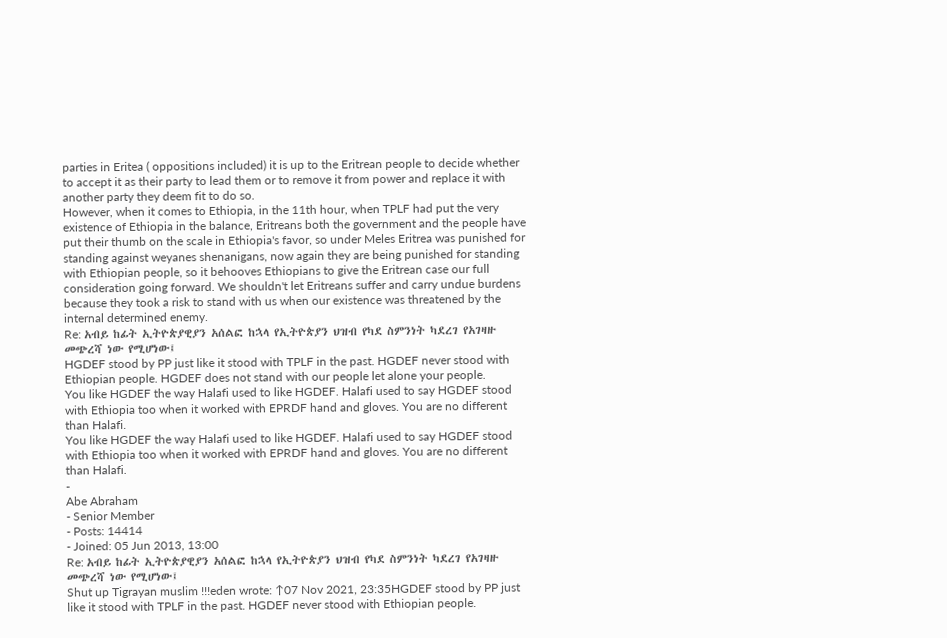parties in Eritea ( oppositions included) it is up to the Eritrean people to decide whether to accept it as their party to lead them or to remove it from power and replace it with another party they deem fit to do so.
However, when it comes to Ethiopia, in the 11th hour, when TPLF had put the very existence of Ethiopia in the balance, Eritreans both the government and the people have put their thumb on the scale in Ethiopia's favor, so under Meles Eritrea was punished for standing against weyanes shenanigans, now again they are being punished for standing with Ethiopian people, so it behooves Ethiopians to give the Eritrean case our full consideration going forward. We shouldn't let Eritreans suffer and carry undue burdens because they took a risk to stand with us when our existence was threatened by the internal determined enemy.
Re: አብይ ከፊት ኢትዮጵያዊያን አሰልፎ ከኋላ የኢትዮጵያን ህዝብ የካደ ስምንነት ካደረገ የአገዛዙ መጭረሻ ነው የሚሆነው፤
HGDEF stood by PP just like it stood with TPLF in the past. HGDEF never stood with Ethiopian people. HGDEF does not stand with our people let alone your people.
You like HGDEF the way Halafi used to like HGDEF. Halafi used to say HGDEF stood with Ethiopia too when it worked with EPRDF hand and gloves. You are no different than Halafi.
You like HGDEF the way Halafi used to like HGDEF. Halafi used to say HGDEF stood with Ethiopia too when it worked with EPRDF hand and gloves. You are no different than Halafi.
-
Abe Abraham
- Senior Member
- Posts: 14414
- Joined: 05 Jun 2013, 13:00
Re: አብይ ከፊት ኢትዮጵያዊያን አሰልፎ ከኋላ የኢትዮጵያን ህዝብ የካደ ስምንነት ካደረገ የአገዛዙ መጭረሻ ነው የሚሆነው፤
Shut up Tigrayan muslim !!!eden wrote: ↑07 Nov 2021, 23:35HGDEF stood by PP just like it stood with TPLF in the past. HGDEF never stood with Ethiopian people.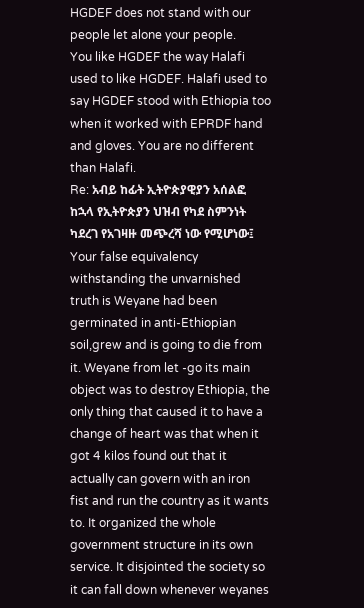HGDEF does not stand with our people let alone your people.
You like HGDEF the way Halafi used to like HGDEF. Halafi used to say HGDEF stood with Ethiopia too when it worked with EPRDF hand and gloves. You are no different than Halafi.
Re: አብይ ከፊት ኢትዮጵያዊያን አሰልፎ ከኋላ የኢትዮጵያን ህዝብ የካደ ስምንነት ካደረገ የአገዛዙ መጭረሻ ነው የሚሆነው፤
Your false equivalency withstanding the unvarnished truth is Weyane had been germinated in anti-Ethiopian soil,grew and is going to die from it. Weyane from let -go its main object was to destroy Ethiopia, the only thing that caused it to have a change of heart was that when it got 4 kilos found out that it actually can govern with an iron fist and run the country as it wants to. It organized the whole government structure in its own service. It disjointed the society so it can fall down whenever weyanes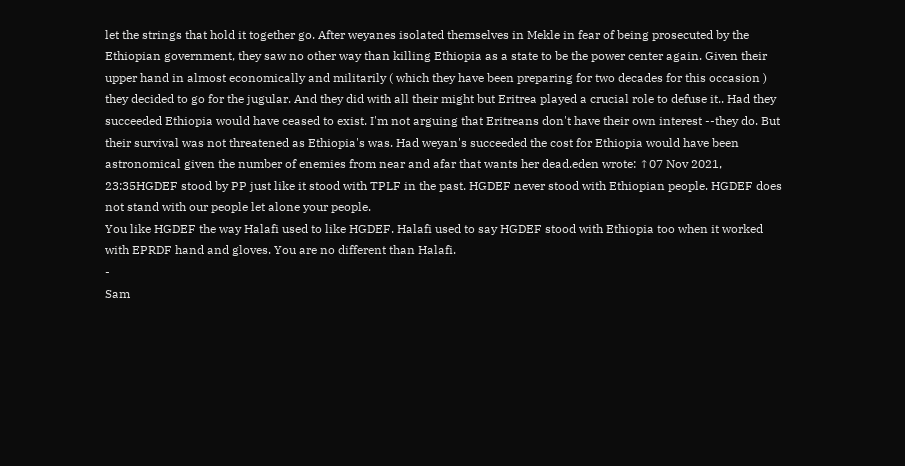let the strings that hold it together go. After weyanes isolated themselves in Mekle in fear of being prosecuted by the Ethiopian government, they saw no other way than killing Ethiopia as a state to be the power center again. Given their upper hand in almost economically and militarily ( which they have been preparing for two decades for this occasion ) they decided to go for the jugular. And they did with all their might but Eritrea played a crucial role to defuse it.. Had they succeeded Ethiopia would have ceased to exist. I'm not arguing that Eritreans don't have their own interest --they do. But their survival was not threatened as Ethiopia's was. Had weyan's succeeded the cost for Ethiopia would have been astronomical given the number of enemies from near and afar that wants her dead.eden wrote: ↑07 Nov 2021, 23:35HGDEF stood by PP just like it stood with TPLF in the past. HGDEF never stood with Ethiopian people. HGDEF does not stand with our people let alone your people.
You like HGDEF the way Halafi used to like HGDEF. Halafi used to say HGDEF stood with Ethiopia too when it worked with EPRDF hand and gloves. You are no different than Halafi.
-
Sam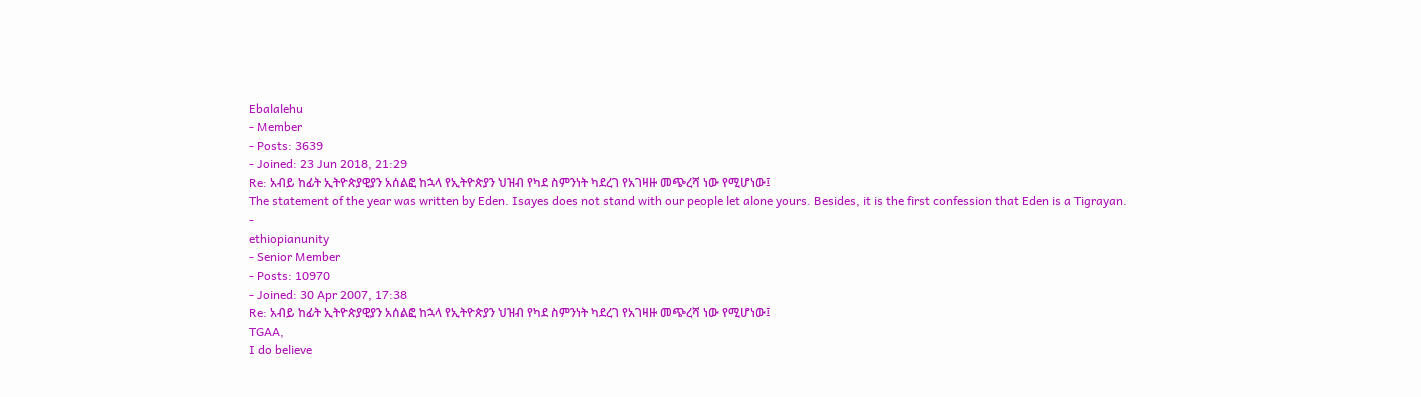Ebalalehu
- Member
- Posts: 3639
- Joined: 23 Jun 2018, 21:29
Re: አብይ ከፊት ኢትዮጵያዊያን አሰልፎ ከኋላ የኢትዮጵያን ህዝብ የካደ ስምንነት ካደረገ የአገዛዙ መጭረሻ ነው የሚሆነው፤
The statement of the year was written by Eden. Isayes does not stand with our people let alone yours. Besides, it is the first confession that Eden is a Tigrayan.
-
ethiopianunity
- Senior Member
- Posts: 10970
- Joined: 30 Apr 2007, 17:38
Re: አብይ ከፊት ኢትዮጵያዊያን አሰልፎ ከኋላ የኢትዮጵያን ህዝብ የካደ ስምንነት ካደረገ የአገዛዙ መጭረሻ ነው የሚሆነው፤
TGAA,
I do believe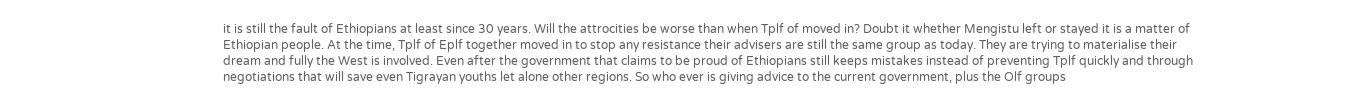it is still the fault of Ethiopians at least since 30 years. Will the attrocities be worse than when Tplf of moved in? Doubt it whether Mengistu left or stayed it is a matter of Ethiopian people. At the time, Tplf of Eplf together moved in to stop any resistance their advisers are still the same group as today. They are trying to materialise their dream and fully the West is involved. Even after the government that claims to be proud of Ethiopians still keeps mistakes instead of preventing Tplf quickly and through negotiations that will save even Tigrayan youths let alone other regions. So who ever is giving advice to the current government, plus the Olf groups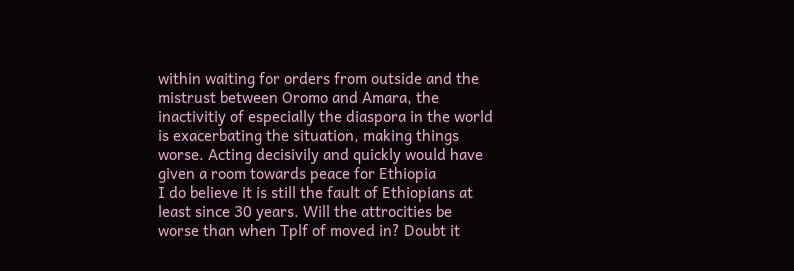within waiting for orders from outside and the mistrust between Oromo and Amara, the inactivitiy of especially the diaspora in the world is exacerbating the situation, making things worse. Acting decisivily and quickly would have given a room towards peace for Ethiopia
I do believe it is still the fault of Ethiopians at least since 30 years. Will the attrocities be worse than when Tplf of moved in? Doubt it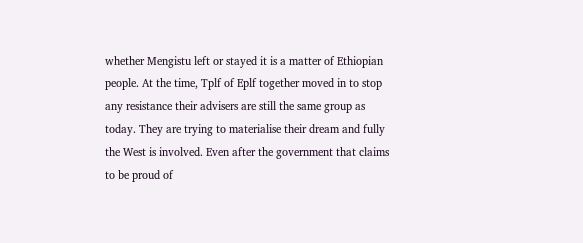whether Mengistu left or stayed it is a matter of Ethiopian people. At the time, Tplf of Eplf together moved in to stop any resistance their advisers are still the same group as today. They are trying to materialise their dream and fully the West is involved. Even after the government that claims to be proud of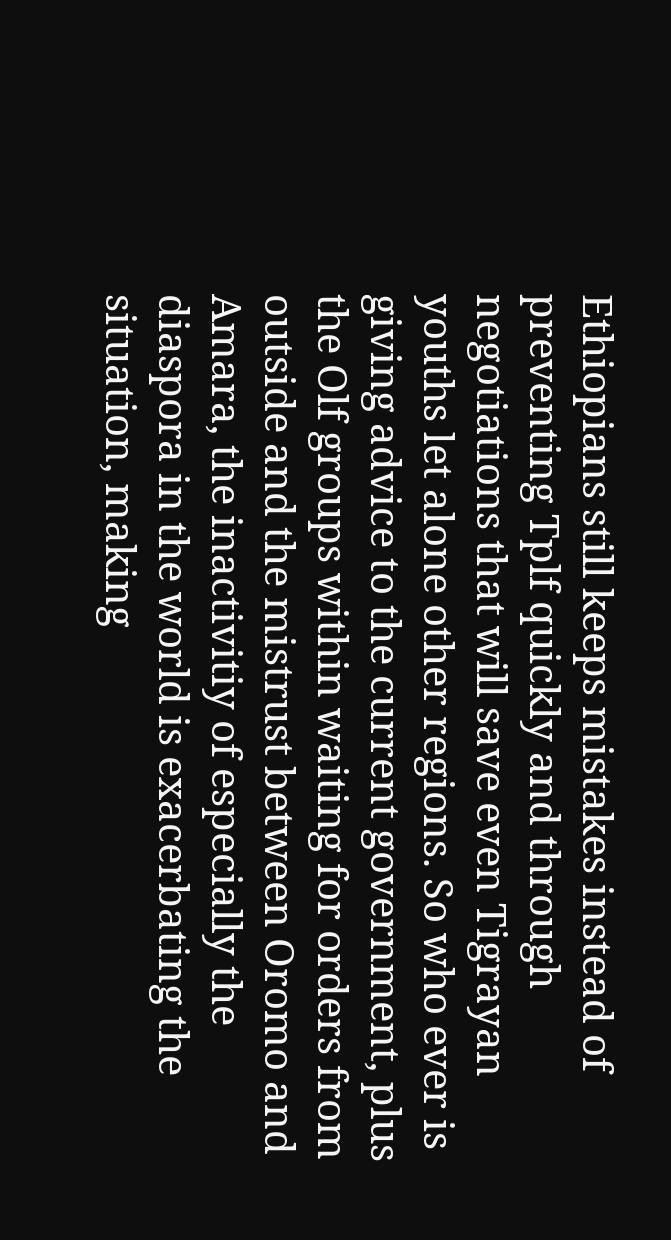Ethiopians still keeps mistakes instead of preventing Tplf quickly and through negotiations that will save even Tigrayan youths let alone other regions. So who ever is giving advice to the current government, plus the Olf groups within waiting for orders from outside and the mistrust between Oromo and Amara, the inactivitiy of especially the diaspora in the world is exacerbating the situation, making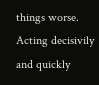things worse. Acting decisivily and quickly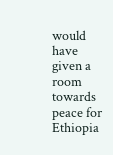would have given a room towards peace for Ethiopia